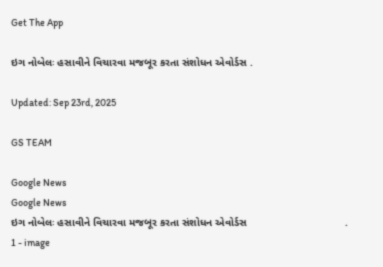Get The App

ઇગ નોબેલઃ હસાવીને વિચારવા મજબૂર કરતા સંશોધન એવોર્ડસ .

Updated: Sep 23rd, 2025

GS TEAM

Google News
Google News
ઇગ નોબેલઃ હસાવીને વિચારવા મજબૂર કરતા સંશોધન એવોર્ડસ                                 . 1 - image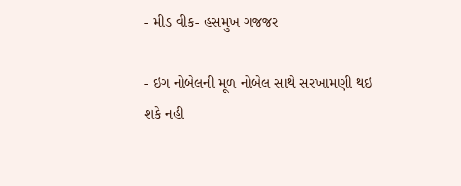- મીડ વીક- હસમુખ ગજજર

- ઇગ નોબેલની મૂળ નોબેલ સાથે સરખામણી થઇ શકે નહી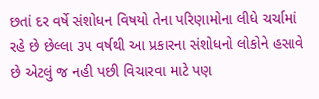છતાં દર વર્ષે સંશોધન વિષયો તેના પરિણામોના લીધે ચર્ચામાં રહે છે છેલ્લા ૩૫ વર્ષથી આ પ્રકારના સંશોધનો લોકોને હસાવે છે એટલું જ નહી પછી વિચારવા માટે પણ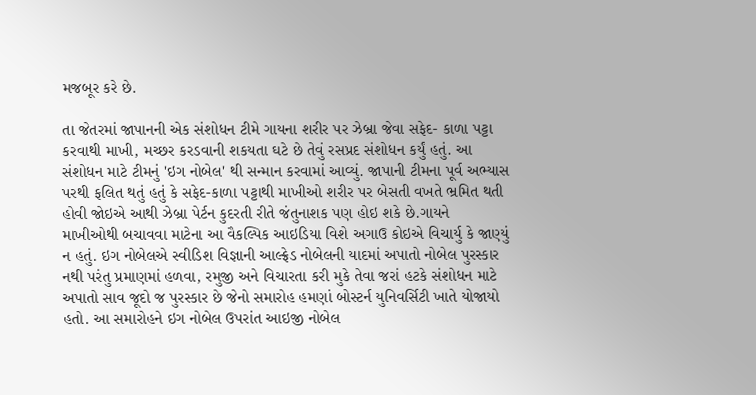મજબૂર કરે છે.

તા જેતરમાં જાપાનની એક સંશોધન ટીમે ગાયના શરીર પર ઝેબ્રા જેવા સફેદ- કાળા પટ્ટા કરવાથી માખી, મચ્છર કરડવાની શકયતા ઘટે છે તેવું રસપ્રદ સંશોધન કર્યું હતું. આ સંશોધન માટે ટીમનું 'ઇગ નોબેલ' થી સન્માન કરવામાં આવ્યું. જાપાની ટીમના પૂર્વ અભ્યાસ પરથી ફલિત થતું હતું કે સફેદ-કાળા પટ્ટાથી માખીઓ શરીર પર બેસતી વખતે ભ્રમિત થતી હોવી જોઇએ આથી ઝેબ્રા પેર્ટન કુદરતી રીતે જંતુનાશક પણ હોઇ શકે છે.ગાયને માખીઓથી બચાવવા માટેના આ વૈકલ્પિક આઇડિયા વિશે અગાઉ કોઇએ વિચાર્યુ કે જાણ્યું ન હતું. ઇગ નોબેલએ સ્વીડિશ વિજ્ઞાની આલ્ફ્રેડ નોબેલની યાદમાં અપાતો નોબેલ પુરસ્કાર નથી પરંતુ પ્રમાણમાં હળવા, રમુજી અને વિચારતા કરી મુકે તેવા જરાં હટકે સંશોધન માટે અપાતો સાવ જૂદો જ પુરસ્કાર છે જેનો સમારોહ હમણાં બોસ્ટર્ન યુનિવર્સિટી ખાતે યોજાયો હતો. આ સમારોહને ઇગ નોબેલ ઉપરાંત આઇજી નોબેલ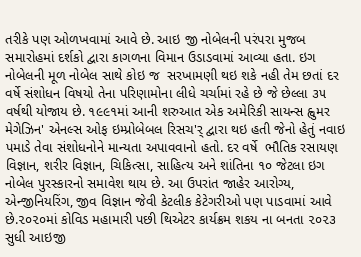તરીકે પણ ઓળખવામાં આવે છે. આઇ જી નોબેલની પરંપરા મુજબ સમારોહમાં દર્શકો દ્વારા કાગળના વિમાન ઉડાડવામાં આવ્યા હતા. ઇગ નોબેલની મૂળ નોબેલ સાથે કોઇ જ  સરખામણી થઇ શકે નહી તેમ છતાં દર વર્ષે સંશોધન વિષયો તેના પરિણામોના લીધે ચર્ચામાં રહે છે જે છેલ્લા ૩૫ વર્ષથી યોજાય છે. ૧૯૯૧માં આની શરુઆત એક અમેરિકી સાયન્સ હ્વુમર મેગેઝિન' એનલ્સ ઓફ ઇમ્પ્રોબેબલ રિસચ'ર્ દ્વારા થઇ હતી જેનો હેતું નવાઇ પમાડે તેવા સંશોધનોને માન્યતા અપાવવાનો હતો. દર વર્ષે  ભૌતિક રસાયણ વિજ્ઞાન, શરીર વિજ્ઞાન, ચિકિત્સા, સાહિત્ય અને શાંતિના ૧૦ જેટલા ઇગ નોબેલ પુરસ્કારનો સમાવેશ થાય છે. આ ઉપરાંત જાહેર આરોગ્ય, એન્જીનિયરિંગ, જીવ વિજ્ઞાન જેવી કેટલીક કેટેગરીઓ પણ પાડવામાં આવે છે.૨૦૨૦માં કોવિડ મહામારી પછી થિએટર કાર્યક્રમ શકય ના બનતા ૨૦૨૩ સુધી આઇજી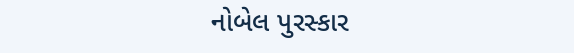નોબેલ પુરસ્કાર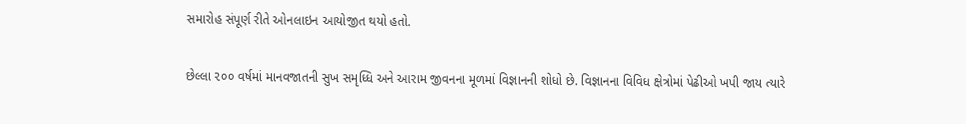સમારોહ સંપૂર્ણ રીતે ઓનલાઇન આયોજીત થયો હતો.

છેલ્લા ૨૦૦ વર્ષમાં માનવજાતની સુખ સમૃધ્ધિ અને આરામ જીવનના મૂળમાં વિજ્ઞાનની શોધો છે. વિજ્ઞાનના વિવિધ ક્ષેત્રોમાં પેઢીઓ ખપી જાય ત્યારે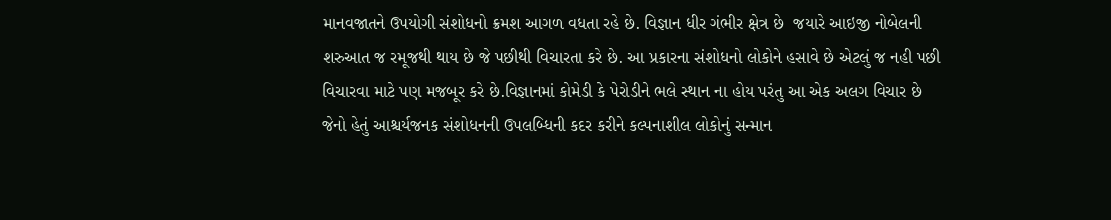માનવજાતને ઉપયોગી સંશોધનો ક્રમશ આગળ વધતા રહે છે. વિજ્ઞાન ધીર ગંભીર ક્ષેત્ર છે  જયારે આઇજી નોબેલની શરુઆત જ રમૂજથી થાય છે જે પછીથી વિચારતા કરે છે. આ પ્રકારના સંશોધનો લોકોને હસાવે છે એટલું જ નહી પછી વિચારવા માટે પણ મજબૂર કરે છે.વિજ્ઞાનમાં કોમેડી કે પેરોડીને ભલે સ્થાન ના હોય પરંતુ આ એક અલગ વિચાર છે જેનો હેતું આશ્ચર્યજનક સંશોધનની ઉપલબ્ધિની કદર કરીને કલ્પનાશીલ લોકોનું સન્માન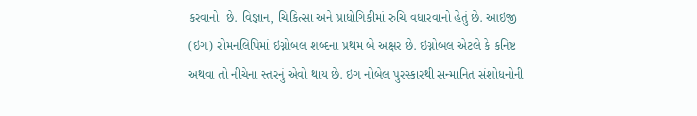કરવાનો  છે. વિજ્ઞાન, ચિકિત્સા અને પ્રાધોગિકીમાં રુચિ વધારવાનો હેતું છે. આઇજી (ઇગ) રોમનલિપિમાં ઇગ્નોબલ શબ્દના પ્રથમ બે અક્ષર છે. ઇગ્નોબલ એટલે કે કનિષ્ટ અથવા તો નીચેના સ્તરનું એવો થાય છે. ઇગ નોબેલ પુરસ્કારથી સન્માનિત સંશોધનોની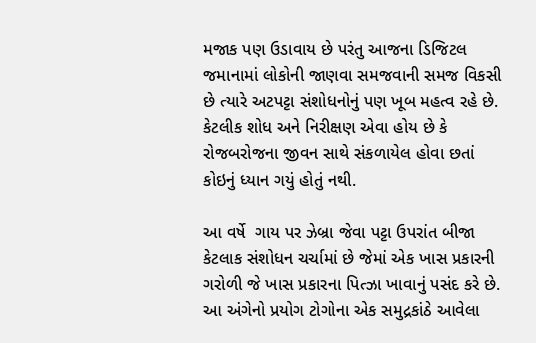મજાક પણ ઉડાવાય છે પરંતુ આજના ડિજિટલ જમાનામાં લોકોની જાણવા સમજવાની સમજ વિકસી છે ત્યારે અટપટ્ટા સંશોધનોનું પણ ખૂબ મહત્વ રહે છે. કેટલીક શોધ અને નિરીક્ષણ એવા હોય છે કે રોજબરોજના જીવન સાથે સંકળાયેલ હોવા છતાં કોઇનું ધ્યાન ગયું હોતું નથી.

આ વર્ષે  ગાય પર ઝેબ્રા જેવા પટ્ટા ઉપરાંત બીજા કેટલાક સંશોધન ચર્ચામાં છે જેમાં એક ખાસ પ્રકારની ગરોળી જે ખાસ પ્રકારના પિત્ઝા ખાવાનું પસંદ કરે છે. આ અંગેનો પ્રયોગ ટોગોના એક સમુદ્રકાંઠે આવેલા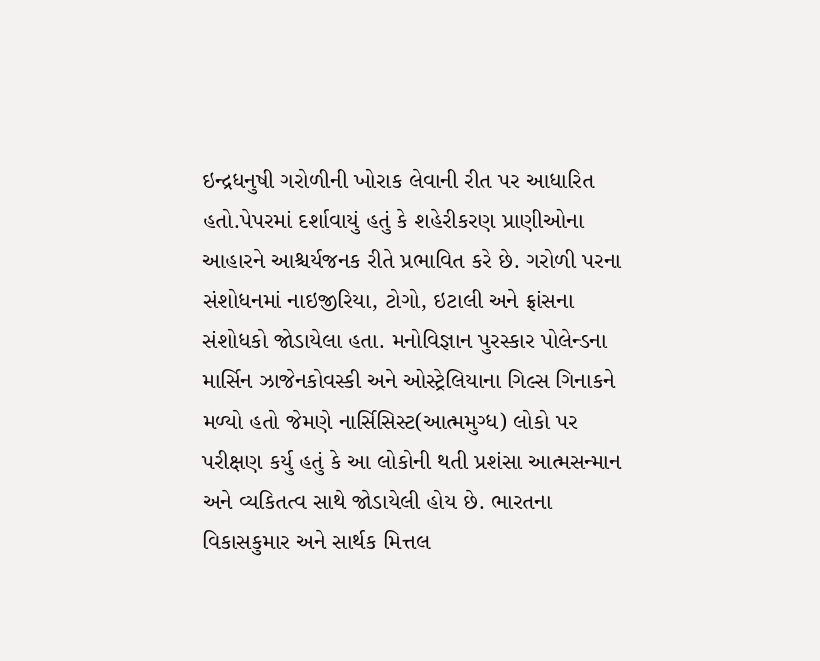ઇન્દ્રધનુષી ગરોળીની ખોરાક લેવાની રીત પર આધારિત હતો.પેપરમાં દર્શાવાયું હતું કે શહેરીકરણ પ્રાણીઓના આહારને આશ્ચર્યજનક રીતે પ્રભાવિત કરે છે. ગરોળી પરના સંશોધનમાં નાઇજીરિયા, ટોગો, ઇટાલી અને ફ્રાંસના સંશોધકો જોડાયેલા હતા. મનોવિજ્ઞાન પુરસ્કાર પોલેન્ડના માર્સિન ઝાજેનકોવસ્કી અને ઓસ્ટ્રેલિયાના ગિલ્સ ગિનાકને મળ્યો હતો જેમણે નાર્સિસિસ્ટ(આત્મમુગ્ધ) લોકો પર પરીક્ષણ કર્યુ હતું કે આ લોકોની થતી પ્રશંસા આત્મસન્માન અને વ્યકિતત્વ સાથે જોડાયેલી હોય છે. ભારતના વિકાસકુમાર અને સાર્થક મિત્તલ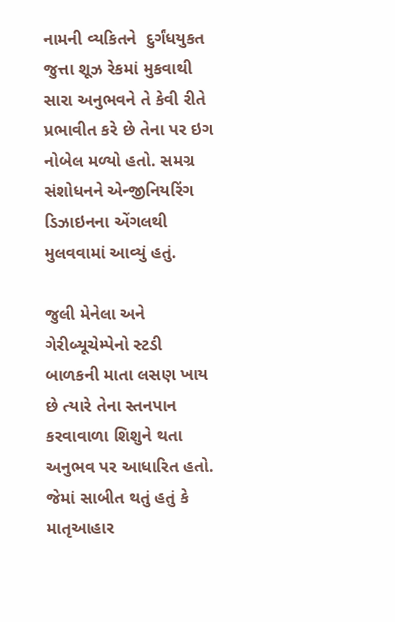નામની વ્યકિતને  દુર્ગંધયુકત જુત્તા શૂઝ રેકમાં મુકવાથી સારા અનુભવને તે કેવી રીતે પ્રભાવીત કરે છે તેના પર ઇગ નોબેલ મળ્યો હતો. સમગ્ર સંશોધનને એન્જીનિયરિંગ ડિઝાઇનના એંગલથી મુલવવામાં આવ્યું હતું.

જુલી મેનેલા અને ગેરીબ્યૂચેમ્પેનો સ્ટડી બાળકની માતા લસણ ખાય છે ત્યારે તેના સ્તનપાન કરવાવાળા શિશુને થતા અનુભવ પર આધારિત હતો. જેમાં સાબીત થતું હતું કે માતૃઆહાર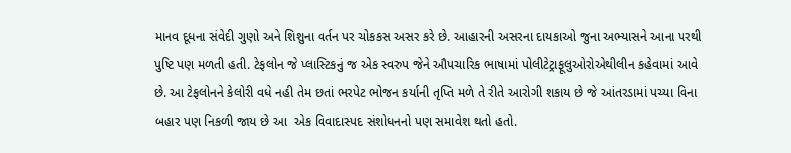માનવ દૂધના સંવેદી ગુણો અને શિશુના વર્તન પર ચોકકસ અસર કરે છે. આહારની અસરના દાયકાઓ જુના અભ્યાસને આના પરથી પુષ્ટિ પણ મળતી હતી. ટેફલોન જે પ્લાસ્ટિકનું જ એક સ્વરુપ જેને ઔપચારિક ભાષામાં પોલીટેટ્રાફૂલુઓરોએથીલીન કહેવામાં આવે છે. આ ટેફલોનને કેલોરી વધે નહી તેમ છતાં ભરપેટ ભોજન કર્યાની તૃપ્તિ મળે તે રીતે આરોગી શકાય છે જે આંતરડામાં પચ્યા વિના બહાર પણ નિકળી જાય છે આ  એક વિવાદાસ્પદ સંશોધનનો પણ સમાવેશ થતો હતો.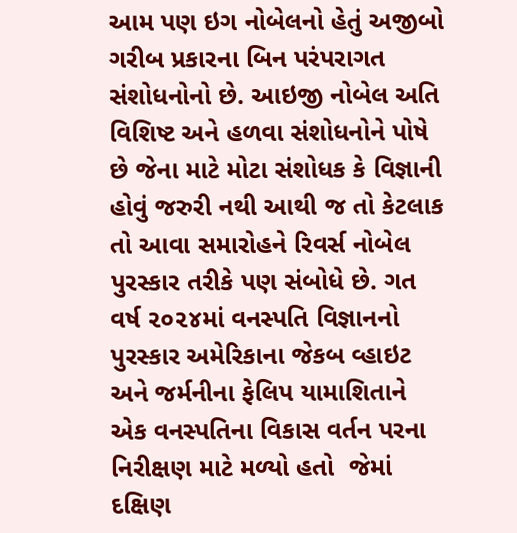આમ પણ ઇગ નોબેલનો હેતું અજીબો ગરીબ પ્રકારના બિન પરંપરાગત સંશોધનોનો છે. આઇજી નોબેલ અતિ વિશિષ્ટ અને હળવા સંશોધનોને પોષે છે જેના માટે મોટા સંશોધક કે વિજ્ઞાની હોવું જરુરી નથી આથી જ તો કેટલાક તો આવા સમારોહને રિવર્સ નોબેલ પુરસ્કાર તરીકે પણ સંબોધે છે. ગત વર્ષ ૨૦૨૪માં વનસ્પતિ વિજ્ઞાનનો પુરસ્કાર અમેરિકાના જેકબ વ્હાઇટ અને જર્મનીના ફેલિપ યામાશિતાને એક વનસ્પતિના વિકાસ વર્તન પરના નિરીક્ષણ માટે મળ્યો હતો  જેમાં દક્ષિણ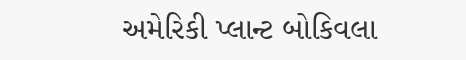અમેરિકી પ્લાન્ટ બોકિવલા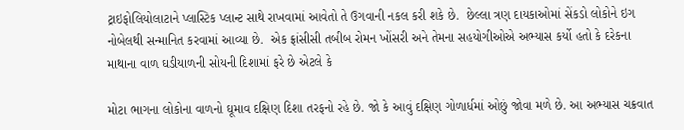ટ્રાઇફોલિયોલાટાને પ્લાસ્ટિક પ્લાન્ટ સાથે રાખવામાં આવેતો તે ઉગવાની નકલ કરી શકે છે.  છેલ્લા ત્રણ દાયકાઓમાં સેંકડો લોકોને ઇગ નોબેલથી સન્માનિત કરવામાં આવ્યા છે.  એક ફ્રાંસીસી તબીબ રોમન ખોંસરી અને તેમના સહયોગીઓએ અભ્યાસ કર્યો હતો કે દરેકના માથાના વાળ ઘડીયાળની સોયની દિશામાં ફરે છે એટલે કે

મોટા ભાગના લોકોના વાળનો ઘૂમાવ દક્ષિણ દિશા તરફનો રહે છે. જો કે આવું દક્ષિણ ગોળાર્ધમાં ઓછું જોવા મળે છે. આ અભ્યાસ ચક્રવાત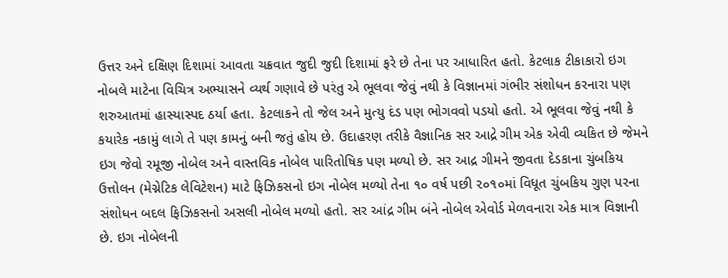ઉત્તર અને દક્ષિણ દિશામાં આવતા ચક્રવાત જુદી જુદી દિશામાં ફરે છે તેના પર આધારિત હતો. કેટલાક ટીકાકારો ઇગ નોબલે માટેના વિચિત્ર અભ્યાસને વ્યર્થ ગણાવે છે પરંતુ એ ભૂલવા જેવું નથી કે વિજ્ઞાનમાં ગંભીર સંશોધન કરનારા પણ શરુઆતમાં હાસ્યાસ્પદ ઠર્યા હતા. કેટલાકને તો જેલ અને મુત્યુ દંડ પણ ભોગવવો પડયો હતો. એ ભૂલવા જેવું નથી કે કયારેક નકામું લાગે તે પણ કામનું બની જતું હોય છે. ઉદાહરણ તરીકે વૈજ્ઞાનિક સર આદ્રે ગીમ એક એવી વ્યકિત છે જેમને ઇગ જેવો રમૂજી નોબેલ અને વાસ્તવિક નોબેલ પારિતોષિક પણ મળ્યો છે. સર આદ્ર ગીમને જીવતા દેડકાના ચુંબકિય ઉત્તોલન (મેગ્નેટિક લેવિટેશન) માટે ફિઝિકસનો ઇગ નોબેલ મળ્યો તેના ૧૦ વર્ષ પછી ૨૦૧૦માં વિધૂત ચુંબકિય ગુણ પરના સંશોધન બદલ ફિઝિકસનો અસલી નોબેલ મળ્યો હતો. સર આંદ્ર ગીમ બંને નોબેલ એવોર્ડ મેળવનારા એક માત્ર વિજ્ઞાની છે. ઇગ નોબેલની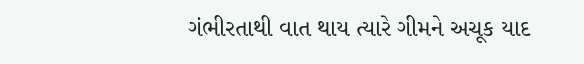ગંભીરતાથી વાત થાય ત્યારે ગીમને અચૂક યાદ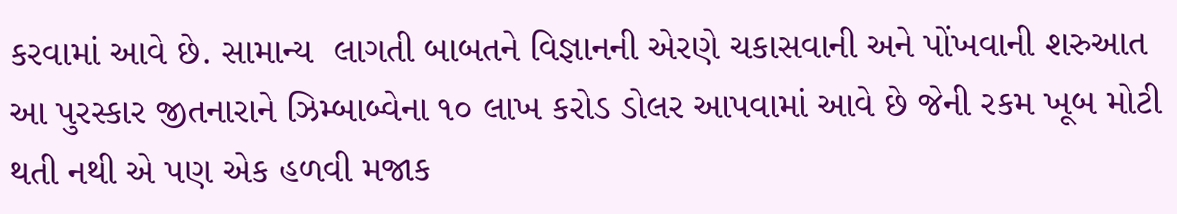કરવામાં આવે છે. સામાન્ય  લાગતી બાબતને વિજ્ઞાનની એરણે ચકાસવાની અને પોંખવાની શરુઆત આ પુરસ્કાર જીતનારાને ઝિમ્બાબ્વેના ૧૦ લાખ કરોડ ડોલર આપવામાં આવે છે જેની રકમ ખૂબ મોટી થતી નથી એ પણ એક હળવી મજાક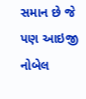સમાન છે જે પણ આઇજી નોબેલ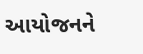આયોજનને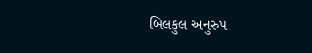બિલકુલ અનુરુપ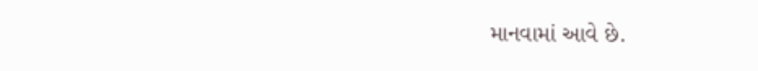માનવામાં આવે છે.